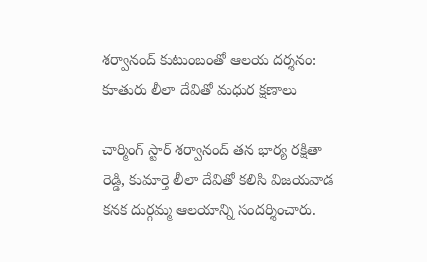శర్వానంద్ కుటుంబంతో ఆలయ దర్శనం: కూతురు లీలా దేవితో మధుర క్షణాలు

చార్మింగ్ స్టార్ శర్వానంద్ తన భార్య రక్షితా రెడ్డి, కుమార్తె లీలా దేవితో కలిసి విజయవాడ కనక దుర్గమ్మ ఆలయాన్ని సందర్శించారు.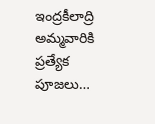ఇంద్రకీలాద్రి అమ్మవారికి ప్రత్యేక పూజలు…